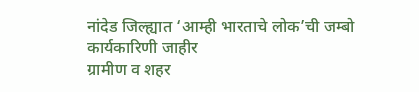नांदेड जिल्ह्यात ‘आम्ही भारताचे लोक’ची जम्बो कार्यकारिणी जाहीर
ग्रामीण व शहर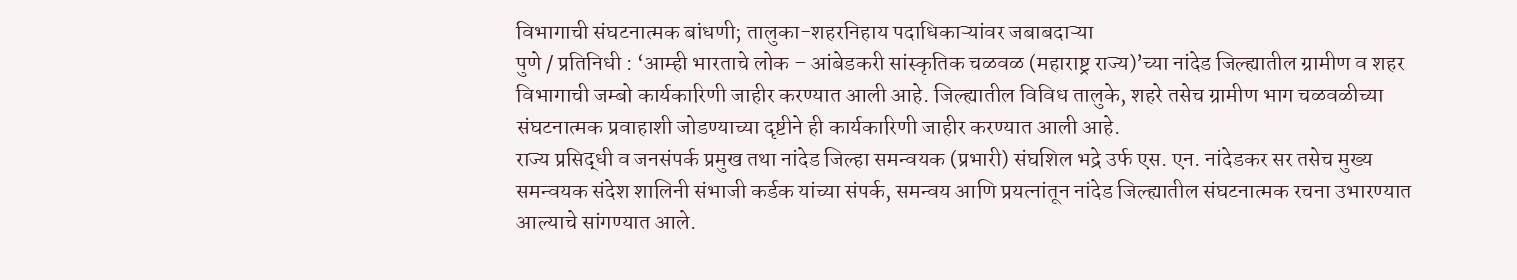विभागाची संघटनात्मक बांधणी; तालुका-शहरनिहाय पदाधिकाऱ्यांवर जबाबदाऱ्या
पुणे / प्रतिनिधी : ‘आम्ही भारताचे लोक – आंबेडकरी सांस्कृतिक चळवळ (महाराष्ट्र राज्य)’च्या नांदेड जिल्ह्यातील ग्रामीण व शहर विभागाची जम्बो कार्यकारिणी जाहीर करण्यात आली आहे. जिल्ह्यातील विविध तालुके, शहरे तसेच ग्रामीण भाग चळवळीच्या संघटनात्मक प्रवाहाशी जोडण्याच्या दृष्टीने ही कार्यकारिणी जाहीर करण्यात आली आहे.
राज्य प्रसिद्धी व जनसंपर्क प्रमुख तथा नांदेड जिल्हा समन्वयक (प्रभारी) संघशिल भद्रे उर्फ एस. एन. नांदेडकर सर तसेच मुख्य समन्वयक संदेश शालिनी संभाजी कर्डक यांच्या संपर्क, समन्वय आणि प्रयत्नांतून नांदेड जिल्ह्यातील संघटनात्मक रचना उभारण्यात आल्याचे सांगण्यात आले.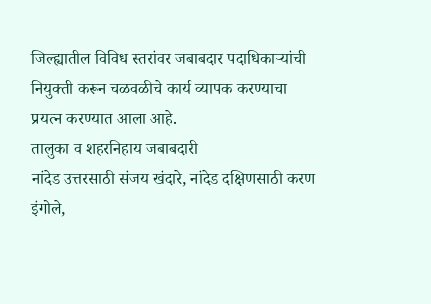जिल्ह्यातील विविध स्तरांवर जबाबदार पदाधिकाऱ्यांची नियुक्ती करून चळवळीचे कार्य व्यापक करण्याचा प्रयत्न करण्यात आला आहे.
तालुका व शहरनिहाय जबाबदारी
नांदेड उत्तरसाठी संजय खंदारे, नांदेड दक्षिणसाठी करण इंगोले,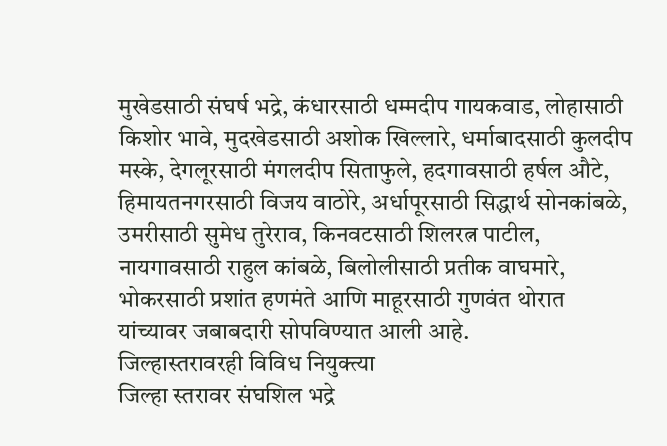मुखेडसाठी संघर्ष भद्रे, कंधारसाठी धम्मदीप गायकवाड, लोहासाठी किशोर भावे, मुदखेडसाठी अशोक खिल्लारे, धर्माबादसाठी कुलदीप मस्के, देगलूरसाठी मंगलदीप सिताफुले, हदगावसाठी हर्षल औटे, हिमायतनगरसाठी विजय वाठोरे, अर्धापूरसाठी सिद्धार्थ सोनकांबळे, उमरीसाठी सुमेध तुरेराव, किनवटसाठी शिलरत्न पाटील, नायगावसाठी राहुल कांबळे, बिलोलीसाठी प्रतीक वाघमारे, भोकरसाठी प्रशांत हणमंते आणि माहूरसाठी गुणवंत थोरात यांच्यावर जबाबदारी सोपविण्यात आली आहे.
जिल्हास्तरावरही विविध नियुक्त्या
जिल्हा स्तरावर संघशिल भद्रे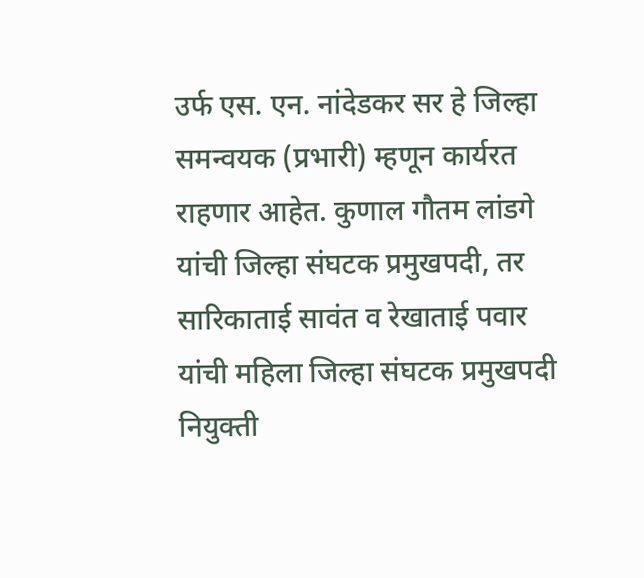उर्फ एस. एन. नांदेडकर सर हे जिल्हा समन्वयक (प्रभारी) म्हणून कार्यरत राहणार आहेत. कुणाल गौतम लांडगे यांची जिल्हा संघटक प्रमुखपदी, तर सारिकाताई सावंत व रेखाताई पवार यांची महिला जिल्हा संघटक प्रमुखपदी नियुक्ती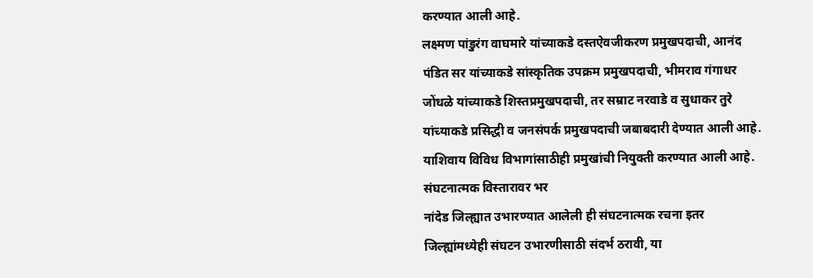करण्यात आली आहे.
लक्ष्मण पांडुरंग वाघमारे यांच्याकडे दस्तऐवजीकरण प्रमुखपदाची, आनंद पंडित सर यांच्याकडे सांस्कृतिक उपक्रम प्रमुखपदाची, भीमराव गंगाधर जोंधळे यांच्याकडे शिस्तप्रमुखपदाची, तर सम्राट नरवाडे व सुधाकर तुरे यांच्याकडे प्रसिद्धी व जनसंपर्क प्रमुखपदाची जबाबदारी देण्यात आली आहे. याशिवाय विविध विभागांसाठीही प्रमुखांची नियुक्ती करण्यात आली आहे.
संघटनात्मक विस्तारावर भर
नांदेड जिल्ह्यात उभारण्यात आलेली ही संघटनात्मक रचना इतर जिल्ह्यांमध्येही संघटन उभारणीसाठी संदर्भ ठरावी, या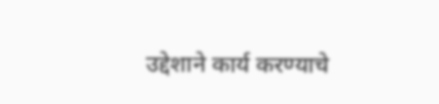उद्देशाने कार्य करण्याचे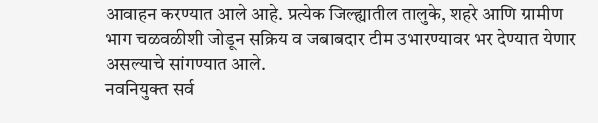आवाहन करण्यात आले आहे. प्रत्येक जिल्ह्यातील तालुके, शहरे आणि ग्रामीण भाग चळवळीशी जोडून सक्रिय व जबाबदार टीम उभारण्यावर भर देण्यात येणार असल्याचे सांगण्यात आले.
नवनियुक्त सर्व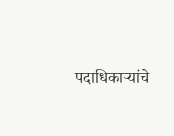पदाधिकाऱ्यांचे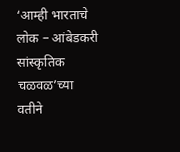‘आम्ही भारताचे लोक – आंबेडकरी सांस्कृतिक चळवळ’च्या वतीने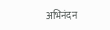अभिनंदन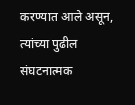करण्यात आले असून, त्यांच्या पुढील संघटनात्मक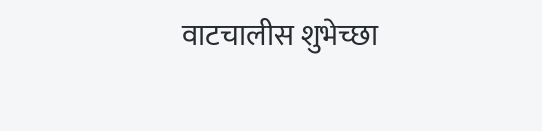वाटचालीस शुभेच्छा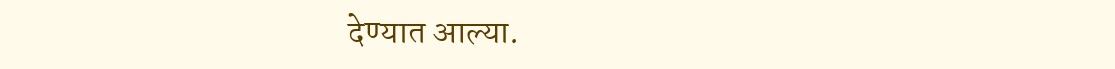देण्यात आल्या.